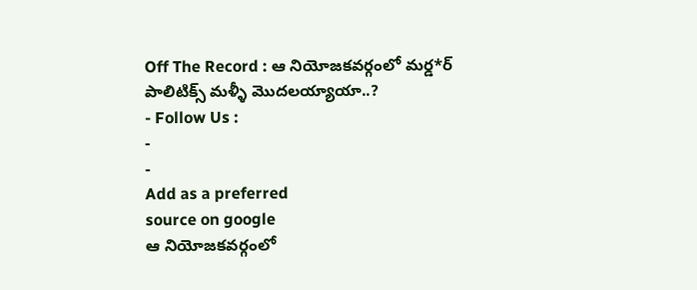Off The Record : ఆ నియోజకవర్గంలో మర్డ*ర్ పాలిటిక్స్ మళ్ళీ మొదలయ్యాయా..?
- Follow Us :
-
-
Add as a preferred
source on google
ఆ నియోజకవర్గంలో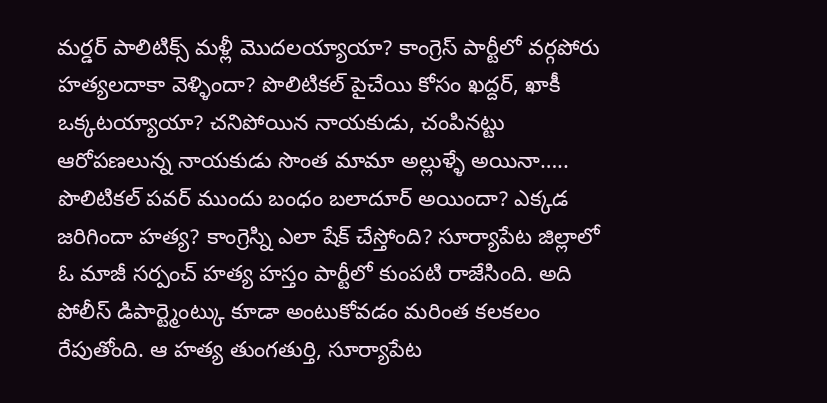మర్డర్ పాలిటిక్స్ మళ్లీ మొదలయ్యాయా? కాంగ్రెస్ పార్టీలో వర్గపోరు హత్యలదాకా వెళ్ళిందా? పొలిటికల్ పైచేయి కోసం ఖద్దర్, ఖాకీ ఒక్కటయ్యాయా? చనిపోయిన నాయకుడు, చంపినట్టు ఆరోపణలున్న నాయకుడు సొంత మామా అల్లుళ్ళే అయినా….. పొలిటికల్ పవర్ ముందు బంధం బలాదూర్ అయిందా? ఎక్కడ జరిగిందా హత్య? కాంగ్రెస్ని ఎలా షేక్ చేస్తోంది? సూర్యాపేట జిల్లాలో ఓ మాజీ సర్పంచ్ హత్య హస్తం పార్టీలో కుంపటి రాజేసింది. అది పోలీస్ డిపార్ట్మెంట్కు కూడా అంటుకోవడం మరింత కలకలం రేపుతోంది. ఆ హత్య తుంగతుర్తి, సూర్యాపేట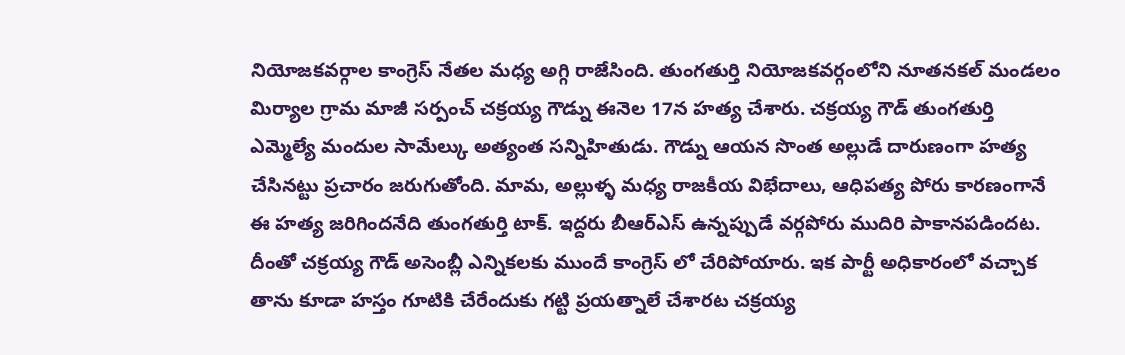నియోజకవర్గాల కాంగ్రెస్ నేతల మధ్య అగ్గి రాజేసింది. తుంగతుర్తి నియోజకవర్గంలోని నూతనకల్ మండలం మిర్యాల గ్రామ మాజీ సర్పంచ్ చక్రయ్య గౌడ్ను ఈనెల 17న హత్య చేశారు. చక్రయ్య గౌడ్ తుంగతుర్తి ఎమ్మెల్యే మందుల సామేల్కు అత్యంత సన్నిహితుడు. గౌడ్ను ఆయన సొంత అల్లుడే దారుణంగా హత్య చేసినట్టు ప్రచారం జరుగుతోంది. మామ, అల్లుళ్ళ మధ్య రాజకీయ విభేదాలు, ఆధిపత్య పోరు కారణంగానే ఈ హత్య జరిగిందనేది తుంగతుర్తి టాక్. ఇద్దరు బీఆర్ఎస్ ఉన్నప్పుడే వర్గపోరు ముదిరి పాకానపడిందట. దీంతో చక్రయ్య గౌడ్ అసెంబ్లీ ఎన్నికలకు ముందే కాంగ్రెస్ లో చేరిపోయారు. ఇక పార్టీ అధికారంలో వచ్చాక తాను కూడా హస్తం గూటికి చేరేందుకు గట్టి ప్రయత్నాలే చేశారట చక్రయ్య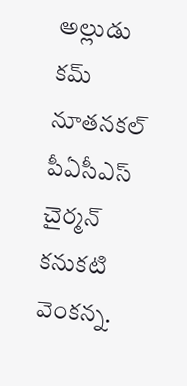అల్లుడు కమ్ నూతనకల్ పీఏసీఎస్ చైర్మన్ కనుకటి వెంకన్న.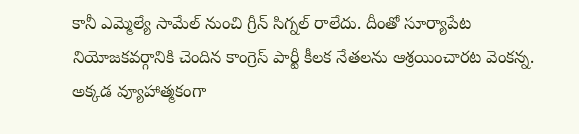కానీ ఎమ్మెల్యే సామేల్ నుంచి గ్రీన్ సిగ్నల్ రాలేదు. దీంతో సూర్యాపేట నియోజకవర్గానికి చెందిన కాంగ్రెస్ పార్టీ కీలక నేతలను ఆశ్రయించారట వెంకన్న. అక్కడ వ్యూహాత్మకంగా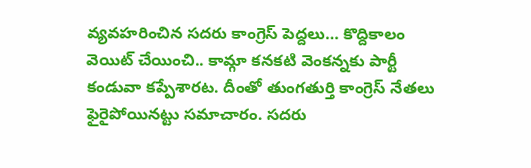వ్యవహరించిన సదరు కాంగ్రెస్ పెద్దలు… కొద్దికాలం వెయిట్ చేయించి.. కామ్గా కనకటి వెంకన్నకు పార్టీ కండువా కప్పేశారట. దీంతో తుంగతుర్తి కాంగ్రెస్ నేతలు ఫైరైపోయినట్టు సమాచారం. సదరు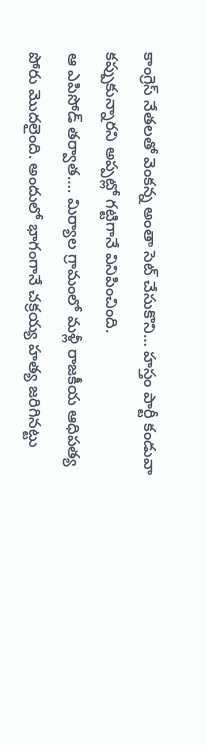కాంగ్రెస్ నేతలతో వెంకన్న అంతా సెట్ చేసుకొని… హస్తం పార్టీ కండువా కప్పుకున్నారని అప్పట్లో గట్టిగానే వినిపించింది.
ఆ ఎపిసోడ్ తర్వాత…. మిర్యాల గ్రామంలో మళ్లీ రాజకీయ ఆధిపత్య పోరు మొదలైంది. అందులో భాగంగానే చక్రయ్య హత్య జరిగినట్టు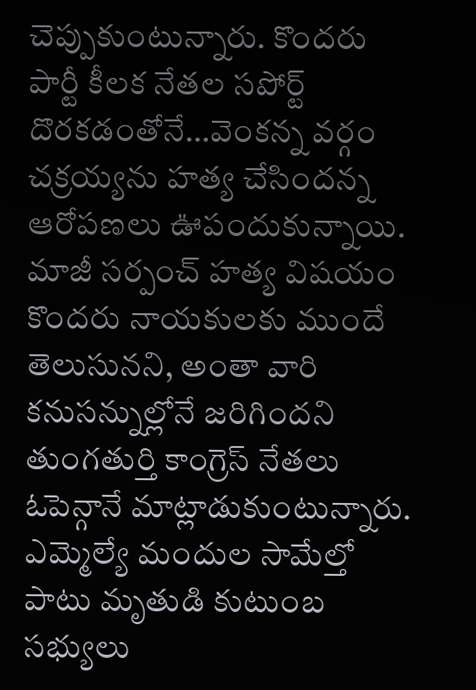చెప్పుకుంటున్నారు. కొందరు పార్టీ కీలక నేతల సపోర్ట్ దొరకడంతోనే…వెంకన్న వర్గం చక్రయ్యను హత్య చేసిందన్న ఆరోపణలు ఊపందుకున్నాయి. మాజీ సర్పంచ్ హత్య విషయం కొందరు నాయకులకు ముందే తెలుసునని, అంతా వారి కనుసన్నుల్లోనే జరిగిందని తుంగతుర్తి కాంగ్రెస్ నేతలు ఓపెన్గానే మాట్లాడుకుంటున్నారు. ఎమ్మెల్యే మందుల సామేల్తో పాటు మృతుడి కుటుంబ సభ్యులు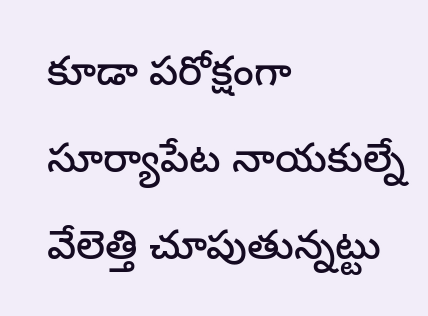కూడా పరోక్షంగా సూర్యాపేట నాయకుల్నే వేలెత్తి చూపుతున్నట్టు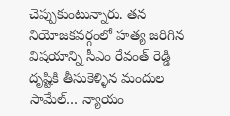చెప్పుకుంటున్నారు. తన నియోజకవర్గంలో హత్య జరిగిన విషయాన్ని సీఎం రేవంత్ రెడ్డి దృష్టికి తీసుకెళ్ళిన మందుల సామేల్… న్యాయం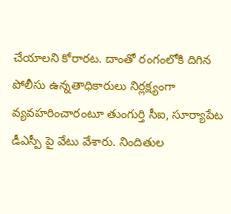చేయాలని కోరారట. దాంతో రంగంలోకి దిగిన పోలీసు ఉన్నతాధికారులు నిర్లక్ష్యంగా వ్యవహరించారంటూ తుంగుర్తి సీఐ, సూర్యాపేట డీఎస్పీ పై వేటు వేశారు. నిందితుల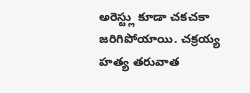అరెస్ట్లు కూడా చకచకా జరిగిపోయాయి. చక్రయ్య హత్య తరువాత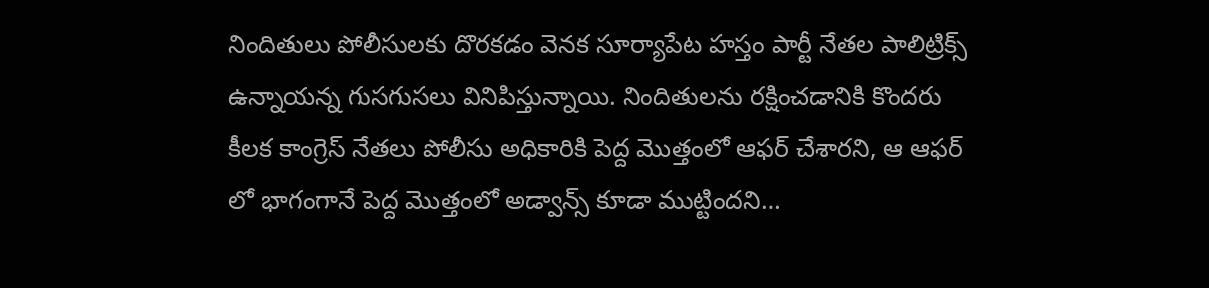నిందితులు పోలీసులకు దొరకడం వెనక సూర్యాపేట హస్తం పార్టీ నేతల పాలిట్రిక్స్ ఉన్నాయన్న గుసగుసలు వినిపిస్తున్నాయి. నిందితులను రక్షించడానికి కొందరు కీలక కాంగ్రెస్ నేతలు పోలీసు అధికారికి పెద్ద మొత్తంలో ఆఫర్ చేశారని, ఆ ఆఫర్ లో భాగంగానే పెద్ద మొత్తంలో అడ్వాన్స్ కూడా ముట్టిందని…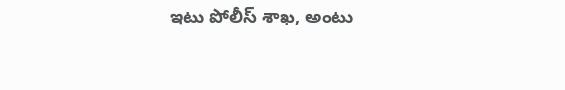ఇటు పోలీస్ శాఖ, అంటు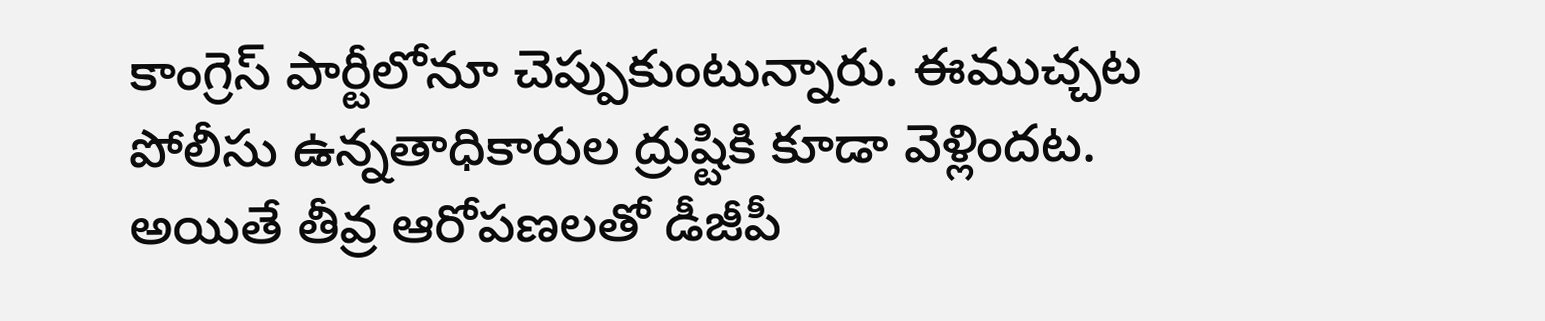కాంగ్రెస్ పార్టీలోనూ చెప్పుకుంటున్నారు. ఈముచ్చట పోలీసు ఉన్నతాధికారుల ద్రుష్టికి కూడా వెళ్లిందట. అయితే తీవ్ర ఆరోపణలతో డీజీపీ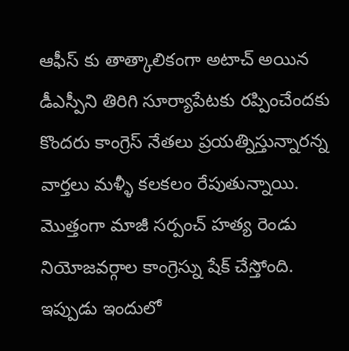ఆఫీస్ కు తాత్కాలికంగా అటాచ్ అయిన డీఎస్పీని తిరిగి సూర్యాపేటకు రప్పించేందకు కొందరు కాంగ్రెస్ నేతలు ప్రయత్నిస్తున్నారన్న వార్తలు మళ్ళీ కలకలం రేపుతున్నాయి. మొత్తంగా మాజీ సర్పంచ్ హత్య రెండు నియోజవర్గాల కాంగ్రెస్ను షేక్ చేస్తోంది. ఇప్పుడు ఇందులో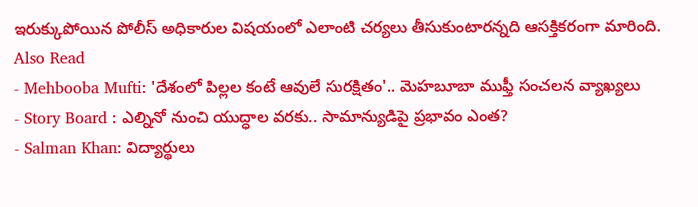ఇరుక్కుపోయిన పోలీస్ అధికారుల విషయంలో ఎలాంటి చర్యలు తీసుకుంటారన్నది ఆసక్తికరంగా మారింది.
Also Read
- Mehbooba Mufti: 'దేశంలో పిల్లల కంటే ఆవులే సురక్షితం'.. మెహబూబా ముఫ్తీ సంచలన వ్యాఖ్యలు
- Story Board : ఎల్నినో నుంచి యుద్ధాల వరకు.. సామాన్యుడిపై ప్రభావం ఎంత?
- Salman Khan: విద్యార్థులు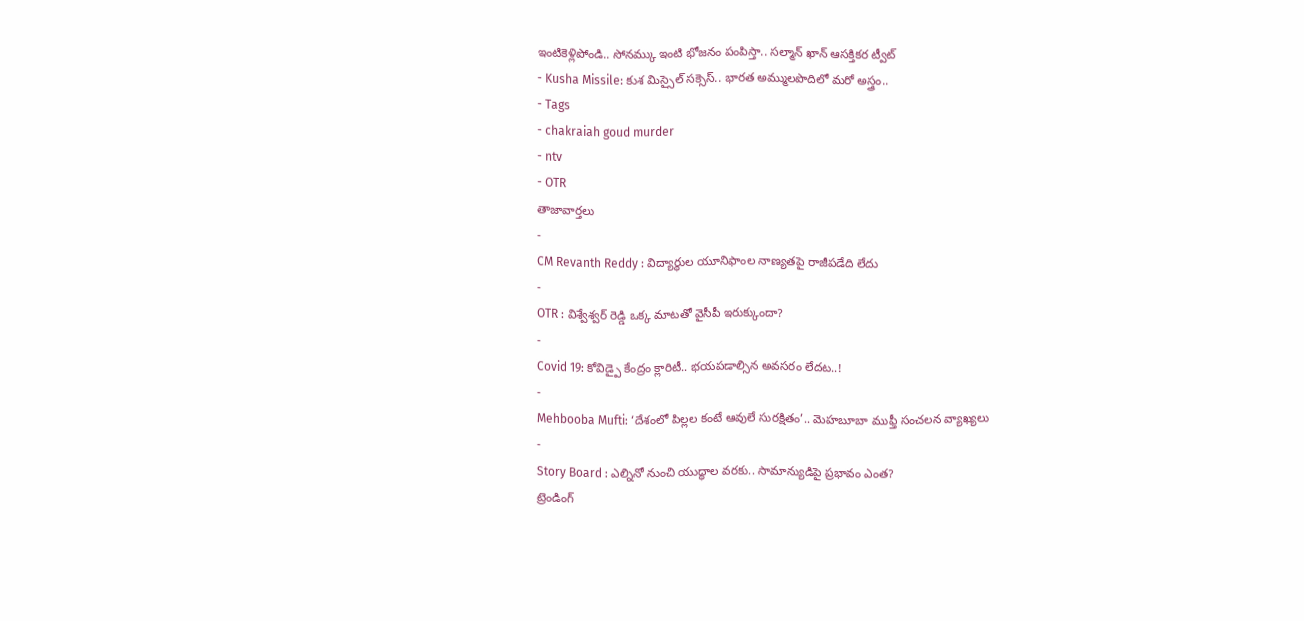ఇంటికెళ్లిపోండి.. సోనమ్కు ఇంటి భోజనం పంపిస్తా.. సల్మాన్ ఖాన్ ఆసక్తికర ట్వీట్
- Kusha Missile: కుశ మిస్సైల్ సక్సెస్.. భారత అమ్ములపొదిలో మరో అస్త్రం..
- Tags
- chakraiah goud murder
- ntv
- OTR
తాజావార్తలు
-
CM Revanth Reddy : విద్యార్థుల యూనిఫాంల నాణ్యతపై రాజీపడేది లేదు
-
OTR : విశ్వేశ్వర్ రెడ్డి ఒక్క మాటతో వైసీపీ ఇరుక్కుందా?
-
Covid 19: కోవిడ్పై కేంద్రం క్లారిటీ.. భయపడాల్సిన అవసరం లేదట..!
-
Mehbooba Mufti: ‘దేశంలో పిల్లల కంటే ఆవులే సురక్షితం’.. మెహబూబా ముఫ్తీ సంచలన వ్యాఖ్యలు
-
Story Board : ఎల్నినో నుంచి యుద్ధాల వరకు.. సామాన్యుడిపై ప్రభావం ఎంత?
ట్రెండింగ్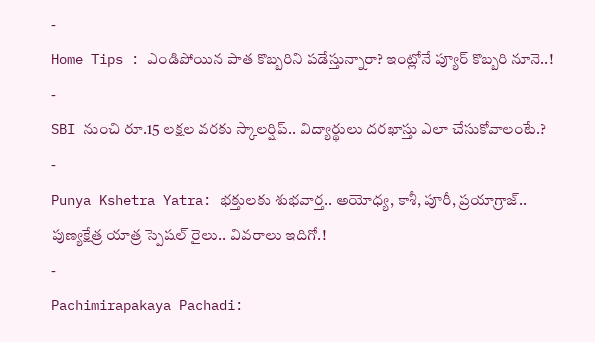-
Home Tips : ఎండిపోయిన పాత కొబ్బరిని పడేస్తున్నారా? ఇంట్లోనే ప్యూర్ కొబ్బరి నూనె..!
-
SBI నుంచి రూ.15 లక్షల వరకు స్కాలర్షిప్.. విద్యార్థులు దరఖాస్తు ఎలా చేసుకోవాలంటే.?
-
Punya Kshetra Yatra: భక్తులకు శుభవార్త.. అయోధ్య, కాశీ, పూరీ, ప్రయాగ్రాజ్.. పుణ్యక్షేత్ర యాత్ర స్పెషల్ రైలు.. వివరాలు ఇదిగో.!
-
Pachimirapakaya Pachadi: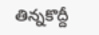తిన్నకొద్దీ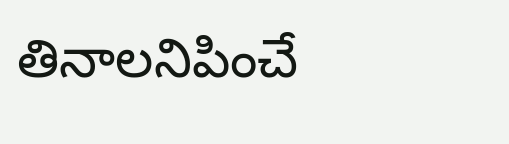తినాలనిపించే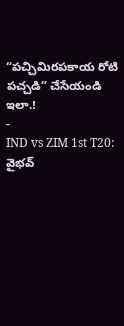“పచ్చిమిరపకాయ రోటి పచ్చడి” చేసేయండి ఇలా.!
-
IND vs ZIM 1st T20: వైభవ్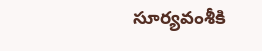సూర్యవంశీకి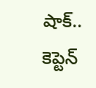షాక్.. కెప్టెన్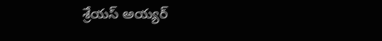శ్రేయస్ అయ్యర్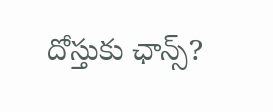దోస్తుకు ఛాన్స్?